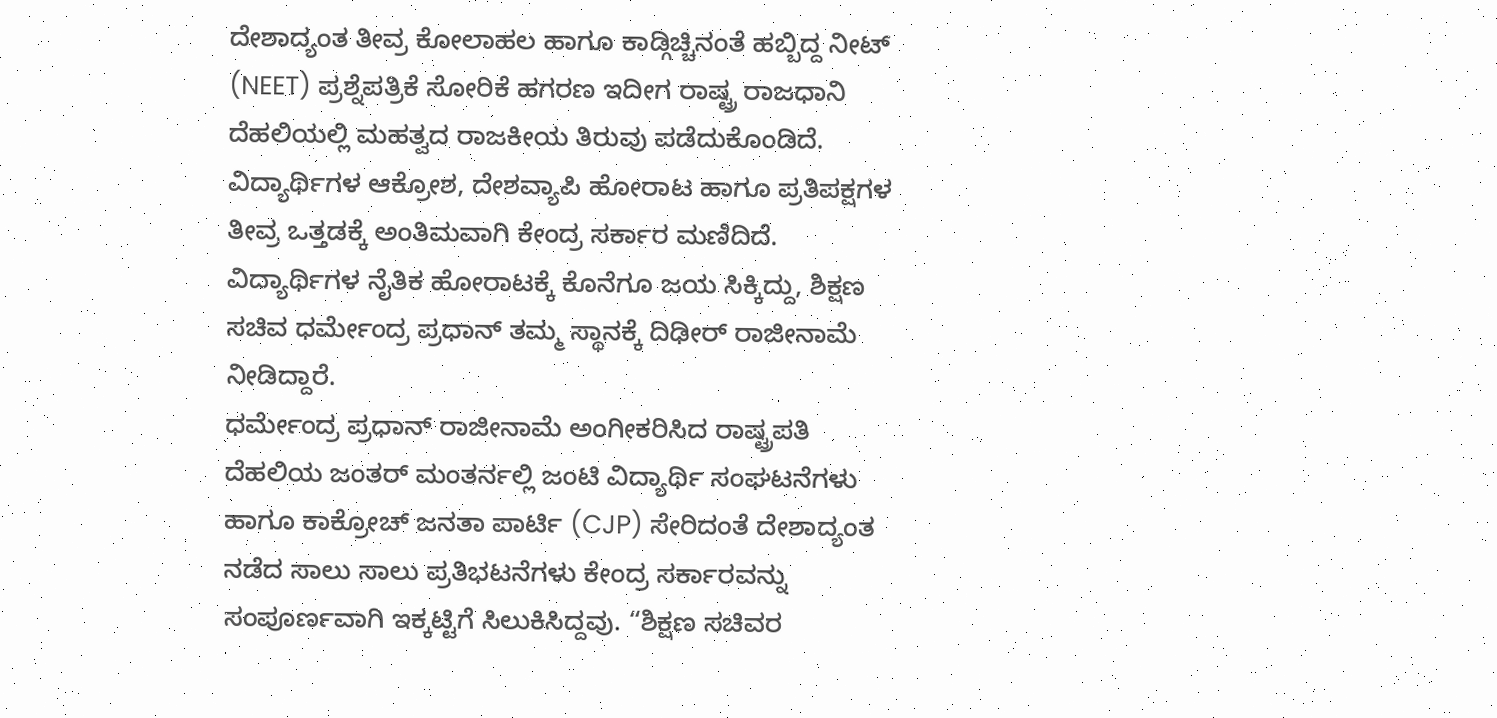ದೇಶಾದ್ಯಂತ ತೀವ್ರ ಕೋಲಾಹಲ ಹಾಗೂ ಕಾಡ್ಗಿಚ್ಚಿನಂತೆ ಹಬ್ಬಿದ್ದ ನೀಟ್ (NEET) ಪ್ರಶ್ನೆಪತ್ರಿಕೆ ಸೋರಿಕೆ ಹಗರಣ ಇದೀಗ ರಾಷ್ಟ್ರ ರಾಜಧಾನಿ ದೆಹಲಿಯಲ್ಲಿ ಮಹತ್ವದ ರಾಜಕೀಯ ತಿರುವು ಪಡೆದುಕೊಂಡಿದೆ. ವಿದ್ಯಾರ್ಥಿಗಳ ಆಕ್ರೋಶ, ದೇಶವ್ಯಾಪಿ ಹೋರಾಟ ಹಾಗೂ ಪ್ರತಿಪಕ್ಷಗಳ ತೀವ್ರ ಒತ್ತಡಕ್ಕೆ ಅಂತಿಮವಾಗಿ ಕೇಂದ್ರ ಸರ್ಕಾರ ಮಣಿದಿದೆ. ವಿದ್ಯಾರ್ಥಿಗಳ ನೈತಿಕ ಹೋರಾಟಕ್ಕೆ ಕೊನೆಗೂ ಜಯ ಸಿಕ್ಕಿದ್ದು, ಶಿಕ್ಷಣ ಸಚಿವ ಧರ್ಮೇಂದ್ರ ಪ್ರಧಾನ್ ತಮ್ಮ ಸ್ಥಾನಕ್ಕೆ ದಿಢೀರ್ ರಾಜೀನಾಮೆ ನೀಡಿದ್ದಾರೆ.
ಧರ್ಮೇಂದ್ರ ಪ್ರಧಾನ್ ರಾಜೀನಾಮೆ ಅಂಗೀಕರಿಸಿದ ರಾಷ್ಟ್ರಪತಿ
ದೆಹಲಿಯ ಜಂತರ್ ಮಂತರ್ನಲ್ಲಿ ಜಂಟಿ ವಿದ್ಯಾರ್ಥಿ ಸಂಘಟನೆಗಳು ಹಾಗೂ ಕಾಕ್ರೋಚ್ ಜನತಾ ಪಾರ್ಟಿ (CJP) ಸೇರಿದಂತೆ ದೇಶಾದ್ಯಂತ ನಡೆದ ಸಾಲು ಸಾಲು ಪ್ರತಿಭಟನೆಗಳು ಕೇಂದ್ರ ಸರ್ಕಾರವನ್ನು ಸಂಪೂರ್ಣವಾಗಿ ಇಕ್ಕಟ್ಟಿಗೆ ಸಿಲುಕಿಸಿದ್ದವು. “ಶಿಕ್ಷಣ ಸಚಿವರ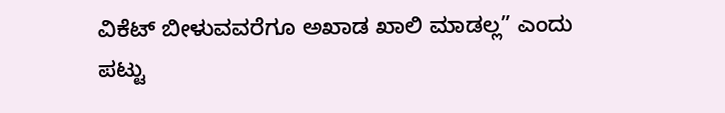ವಿಕೆಟ್ ಬೀಳುವವರೆಗೂ ಅಖಾಡ ಖಾಲಿ ಮಾಡಲ್ಲ” ಎಂದು ಪಟ್ಟು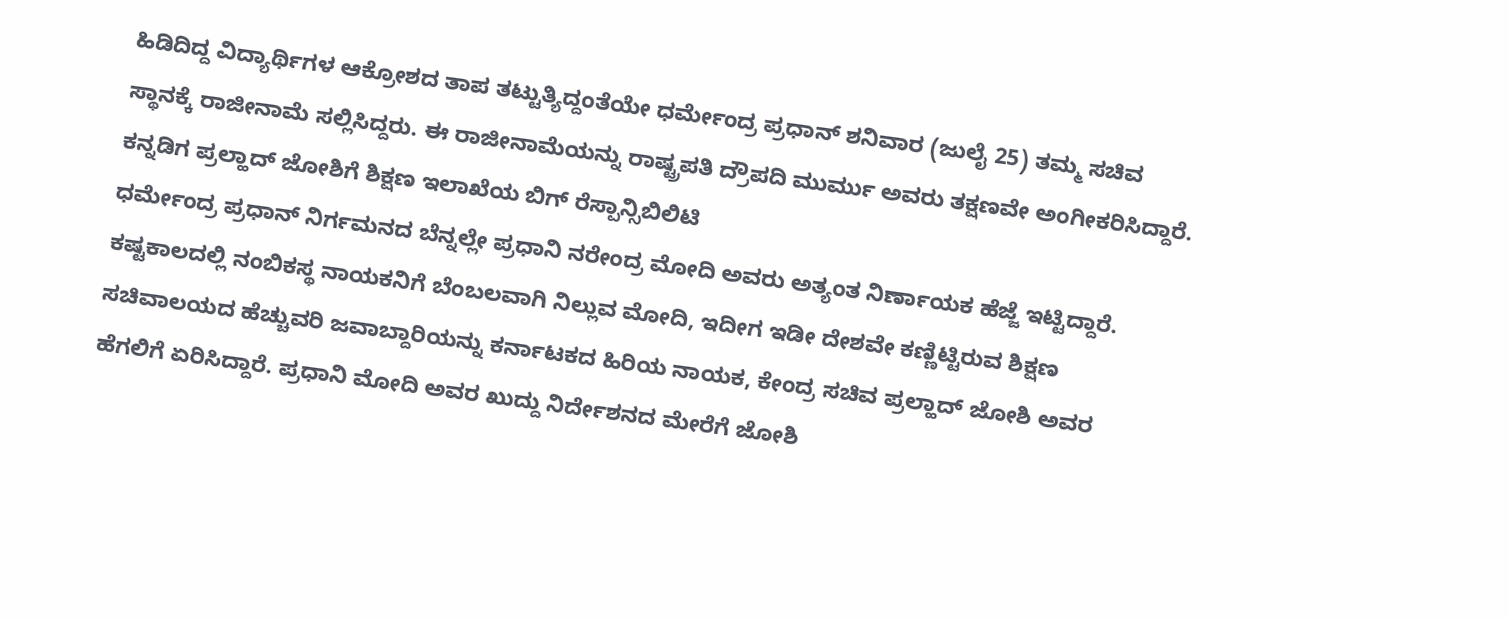ಹಿಡಿದಿದ್ದ ವಿದ್ಯಾರ್ಥಿಗಳ ಆಕ್ರೋಶದ ತಾಪ ತಟ್ಟುತ್ಯಿದ್ದಂತೆಯೇ ಧರ್ಮೇಂದ್ರ ಪ್ರಧಾನ್ ಶನಿವಾರ (ಜುಲೈ 25) ತಮ್ಮ ಸಚಿವ ಸ್ಥಾನಕ್ಕೆ ರಾಜೀನಾಮೆ ಸಲ್ಲಿಸಿದ್ದರು. ಈ ರಾಜೀನಾಮೆಯನ್ನು ರಾಷ್ಟ್ರಪತಿ ದ್ರೌಪದಿ ಮುರ್ಮು ಅವರು ತಕ್ಷಣವೇ ಅಂಗೀಕರಿಸಿದ್ದಾರೆ.
ಕನ್ನಡಿಗ ಪ್ರಲ್ಹಾದ್ ಜೋಶಿಗೆ ಶಿಕ್ಷಣ ಇಲಾಖೆಯ ಬಿಗ್ ರೆಸ್ಪಾನ್ಸಿಬಿಲಿಟಿ
ಧರ್ಮೇಂದ್ರ ಪ್ರಧಾನ್ ನಿರ್ಗಮನದ ಬೆನ್ನಲ್ಲೇ ಪ್ರಧಾನಿ ನರೇಂದ್ರ ಮೋದಿ ಅವರು ಅತ್ಯಂತ ನಿರ್ಣಾಯಕ ಹೆಜ್ಜೆ ಇಟ್ಟಿದ್ದಾರೆ. ಕಷ್ಟಕಾಲದಲ್ಲಿ ನಂಬಿಕಸ್ಥ ನಾಯಕನಿಗೆ ಬೆಂಬಲವಾಗಿ ನಿಲ್ಲುವ ಮೋದಿ, ಇದೀಗ ಇಡೀ ದೇಶವೇ ಕಣ್ಣಿಟ್ಟಿರುವ ಶಿಕ್ಷಣ ಸಚಿವಾಲಯದ ಹೆಚ್ಚುವರಿ ಜವಾಬ್ದಾರಿಯನ್ನು ಕರ್ನಾಟಕದ ಹಿರಿಯ ನಾಯಕ, ಕೇಂದ್ರ ಸಚಿವ ಪ್ರಲ್ಹಾದ್ ಜೋಶಿ ಅವರ ಹೆಗಲಿಗೆ ಏರಿಸಿದ್ದಾರೆ. ಪ್ರಧಾನಿ ಮೋದಿ ಅವರ ಖುದ್ದು ನಿರ್ದೇಶನದ ಮೇರೆಗೆ ಜೋಶಿ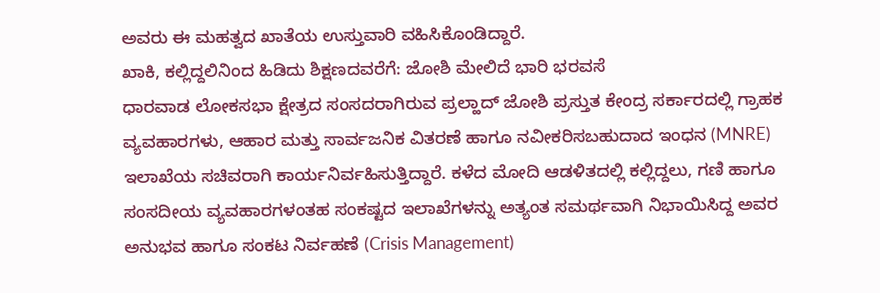ಅವರು ಈ ಮಹತ್ವದ ಖಾತೆಯ ಉಸ್ತುವಾರಿ ವಹಿಸಿಕೊಂಡಿದ್ದಾರೆ.
ಖಾಕಿ, ಕಲ್ಲಿದ್ದಲಿನಿಂದ ಹಿಡಿದು ಶಿಕ್ಷಣದವರೆಗೆ: ಜೋಶಿ ಮೇಲಿದೆ ಭಾರಿ ಭರವಸೆ
ಧಾರವಾಡ ಲೋಕಸಭಾ ಕ್ಷೇತ್ರದ ಸಂಸದರಾಗಿರುವ ಪ್ರಲ್ಹಾದ್ ಜೋಶಿ ಪ್ರಸ್ತುತ ಕೇಂದ್ರ ಸರ್ಕಾರದಲ್ಲಿ ಗ್ರಾಹಕ ವ್ಯವಹಾರಗಳು, ಆಹಾರ ಮತ್ತು ಸಾರ್ವಜನಿಕ ವಿತರಣೆ ಹಾಗೂ ನವೀಕರಿಸಬಹುದಾದ ಇಂಧನ (MNRE) ಇಲಾಖೆಯ ಸಚಿವರಾಗಿ ಕಾರ್ಯನಿರ್ವಹಿಸುತ್ತಿದ್ದಾರೆ. ಕಳೆದ ಮೋದಿ ಆಡಳಿತದಲ್ಲಿ ಕಲ್ಲಿದ್ದಲು, ಗಣಿ ಹಾಗೂ ಸಂಸದೀಯ ವ್ಯವಹಾರಗಳಂತಹ ಸಂಕಷ್ಟದ ಇಲಾಖೆಗಳನ್ನು ಅತ್ಯಂತ ಸಮರ್ಥವಾಗಿ ನಿಭಾಯಿಸಿದ್ದ ಅವರ ಅನುಭವ ಹಾಗೂ ಸಂಕಟ ನಿರ್ವಹಣೆ (Crisis Management)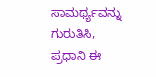ಸಾಮರ್ಥ್ಯವನ್ನು ಗುರುತಿಸಿ, ಪ್ರಧಾನಿ ಈ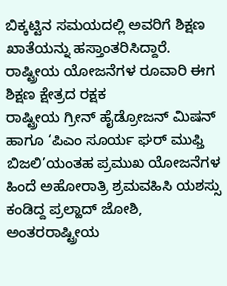ಬಿಕ್ಕಟ್ಟಿನ ಸಮಯದಲ್ಲಿ ಅವರಿಗೆ ಶಿಕ್ಷಣ ಖಾತೆಯನ್ನು ಹಸ್ತಾಂತರಿಸಿದ್ದಾರೆ.
ರಾಷ್ಟ್ರೀಯ ಯೋಜನೆಗಳ ರೂವಾರಿ ಈಗ ಶಿಕ್ಷಣ ಕ್ಷೇತ್ರದ ರಕ್ಷಕ
ರಾಷ್ಟ್ರೀಯ ಗ್ರೀನ್ ಹೈಡ್ರೋಜನ್ ಮಿಷನ್ ಹಾಗೂ ‘ಪಿಎಂ ಸೂರ್ಯ ಘರ್ ಮುಫ್ತಿ ಬಿಜಲಿ’ಯಂತಹ ಪ್ರಮುಖ ಯೋಜನೆಗಳ ಹಿಂದೆ ಅಹೋರಾತ್ರಿ ಶ್ರಮವಹಿಸಿ ಯಶಸ್ಸು ಕಂಡಿದ್ದ ಪ್ರಲ್ಹಾದ್ ಜೋಶಿ, ಅಂತರರಾಷ್ಟ್ರೀಯ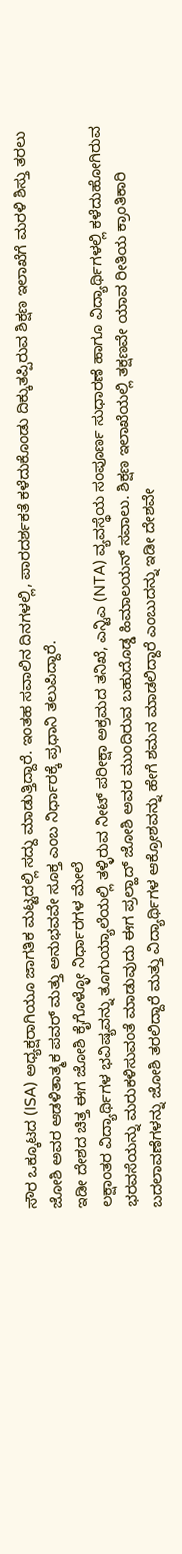ಸೌರ ಒಕ್ಕೂಟದ (ISA) ಅಧ್ಯಕ್ಷರಾಗಿಯೂ ಜಾಗತಿಕ ಮಟ್ಟದಲ್ಲಿ ಸದ್ದು ಮಾಡುತ್ತಿದ್ದಾರೆ. ಇಂತಹ ಸವಾಲಿನ ದಿನಗಳಲ್ಲಿ, ಪಾರದರ್ಶಕತೆ ಕಳೆದುಕೊಂಡು ದಿಕ್ಕುತಪ್ಪಿರುವ ಶಿಕ್ಷಣ ಇಲಾಖೆಗೆ ಮರಳಿ ಶಿಸ್ತು ತರಲು ಜೋಶಿ ಅವರ ಆಡಳಿತಾತ್ಮಕ ಪವರ್ ಮತ್ತು ಅನುಭವವೇ ಸೂಕ್ತ ಎಂಬ ನಿರ್ಧಾರಕ್ಕೆ ಪ್ರಧಾನಿ ತಲುಪಿದ್ದಾರೆ.
ಇಡೀ ದೇಶದ ಚಿತ್ತ ಈಗ ಜೋಶಿ ಕೈಗೊಳ್ಳೋ ನಿರ್ಧಾರಗಳ ಮೇಲೆ
ಲಕ್ಷಾಂತರ ವಿದ್ಯಾರ್ಥಿಗಳ ಭವಿಷ್ಯವನ್ನು ತೂಗುಯ್ಯಾಲೆಯಲ್ಲಿ ತಳ್ಳಿರುವ ನೀಟ್ ಪರೀಕ್ಷಾ ಅಕ್ರಮದ ತನಿಖೆ, ಎನ್ಟಿಎ (NTA) ವ್ಯವಸ್ಥೆಯ ಸಂಪೂರ್ಣ ಸುಧಾರಣೆ ಹಾಗೂ ವಿದ್ಯಾರ್ಥಿಗಳಲ್ಲಿ ಕಳೆದುಹೋಗಿರುವ ಭರವಸೆಯನ್ನು ಮರುಕಳಿಸುವಂತೆ ಮಾಡುವುದು ಈಗ ಪ್ರಲ್ಹಾದ್ ಜೋಶಿ ಅವರ ಮುಂದಿರುವ ಬಹುದೊಡ್ಡ ಹಿಮಾಲಯನ್ ಸವಾಲು. ಶಿಕ್ಷಣ ಇಲಾಖೆಯಲ್ಲಿ ತಕ್ಷಣವೇ ಯಾವ ರೀತಿಯ ಕ್ರಾಂತಿಕಾರಿ ಬದಲಾವಣೆಗಳನ್ನು ಜೋಶಿ ತರಲಿದ್ದಾರೆ ಮತ್ತು ವಿದ್ಯಾರ್ಥಿಗಳ ಆಕ್ರೋಶವನ್ನು ಹೇಗೆ ಶಮನ ಮಾಡಲಿದ್ದಾರೆ ಎಂಬುದನ್ನು ಇಡೀ ದೇಶವೇ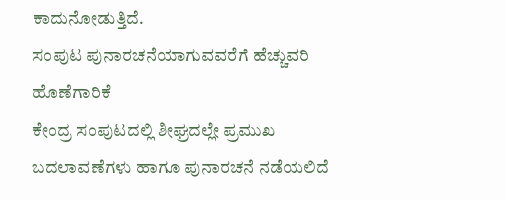ಕಾದುನೋಡುತ್ತಿದೆ.
ಸಂಪುಟ ಪುನಾರಚನೆಯಾಗುವವರೆಗೆ ಹೆಚ್ಚುವರಿ ಹೊಣೆಗಾರಿಕೆ
ಕೇಂದ್ರ ಸಂಪುಟದಲ್ಲಿ ಶೀಘ್ರದಲ್ಲೇ ಪ್ರಮುಖ ಬದಲಾವಣೆಗಳು ಹಾಗೂ ಪುನಾರಚನೆ ನಡೆಯಲಿದೆ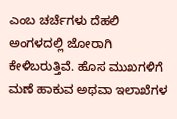ಎಂಬ ಚರ್ಚೆಗಳು ದೆಹಲಿ ಅಂಗಳದಲ್ಲಿ ಜೋರಾಗಿ ಕೇಳಿಬರುತ್ತಿವೆ. ಹೊಸ ಮುಖಗಳಿಗೆ ಮಣೆ ಹಾಕುವ ಅಥವಾ ಇಲಾಖೆಗಳ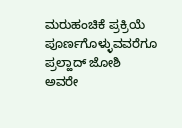ಮರುಹಂಚಿಕೆ ಪ್ರಕ್ರಿಯೆ ಪೂರ್ಣಗೊಳ್ಳುವವರೆಗೂ ಪ್ರಲ್ಹಾದ್ ಜೋಶಿ ಅವರೇ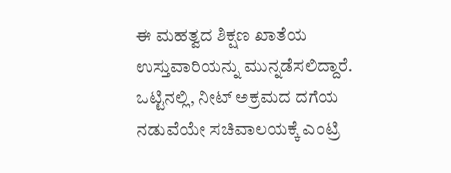ಈ ಮಹತ್ವದ ಶಿಕ್ಷಣ ಖಾತೆಯ ಉಸ್ತುವಾರಿಯನ್ನು ಮುನ್ನಡೆಸಲಿದ್ದಾರೆ. ಒಟ್ಟಿನಲ್ಲಿ, ನೀಟ್ ಅಕ್ರಮದ ದಗೆಯ ನಡುವೆಯೇ ಸಚಿವಾಲಯಕ್ಕೆ ಎಂಟ್ರಿ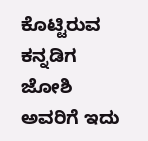ಕೊಟ್ಟಿರುವ ಕನ್ನಡಿಗ ಜೋಶಿ ಅವರಿಗೆ ಇದು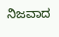ನಿಜವಾದ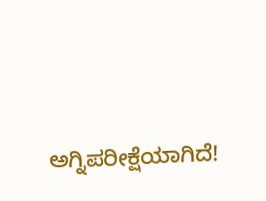ಅಗ್ನಿಪರೀಕ್ಷೆಯಾಗಿದೆ!